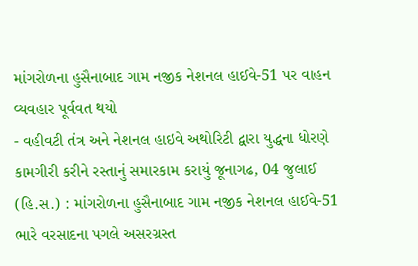માંગરોળના હુસૈનાબાદ ગામ નજીક નેશનલ હાઈવે-51 પર વાહન વ્યવહાર પૂર્વવત થયો
- વહીવટી તંત્ર અને નેશનલ હાઇવે અથોરિટી દ્વારા યુદ્ધના ધોરણે કામગીરી કરીને રસ્તાનું સમારકામ કરાયું જૂનાગઢ, 04 જુલાઈ (હિ.સ.) : માંગરોળના હુસૈનાબાદ ગામ નજીક નેશનલ હાઈવે-51 ભારે વરસાદના પગલે અસરગ્રસ્ત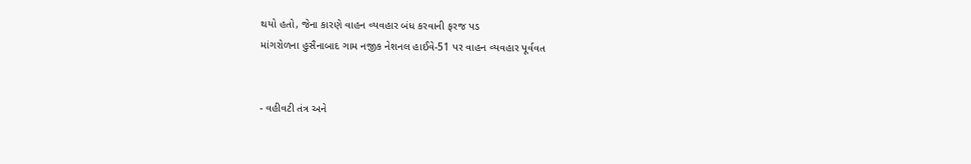થયો હતો, જેના કારણે વાહન વ્યવહાર બંધ કરવાની ફરજ પડ
માંગરોળના હુસૈનાબાદ ગામ નજીક નેશનલ હાઈવે-51 પર વાહન વ્યવહાર પૂર્વવત


- વહીવટી તંત્ર અને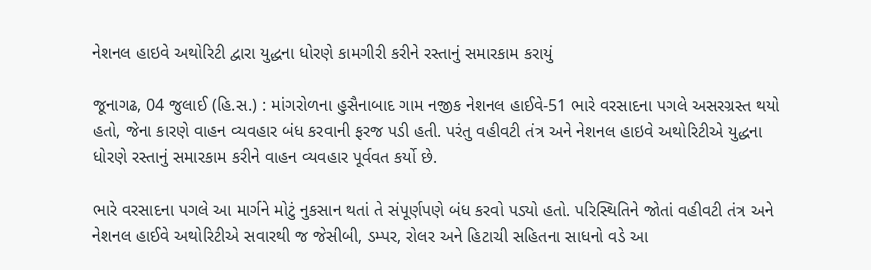નેશનલ હાઇવે અથોરિટી દ્વારા યુદ્ધના ધોરણે કામગીરી કરીને રસ્તાનું સમારકામ કરાયું

જૂનાગઢ, 04 જુલાઈ (હિ.સ.) : માંગરોળના હુસૈનાબાદ ગામ નજીક નેશનલ હાઈવે-51 ભારે વરસાદના પગલે અસરગ્રસ્ત થયો હતો, જેના કારણે વાહન વ્યવહાર બંધ કરવાની ફરજ પડી હતી. પરંતુ વહીવટી તંત્ર અને નેશનલ હાઇવે અથોરિટીએ યુદ્ધના ધોરણે રસ્તાનું સમારકામ કરીને વાહન વ્યવહાર પૂર્વવત કર્યો છે.

ભારે વરસાદના પગલે આ માર્ગને મોટું નુકસાન થતાં તે સંપૂર્ણપણે બંધ કરવો પડ્યો હતો. પરિસ્થિતિને જોતાં વહીવટી તંત્ર અને નેશનલ હાઈવે અથોરિટીએ સવારથી જ જેસીબી, ડમ્પર, રોલર અને હિટાચી સહિતના સાધનો વડે આ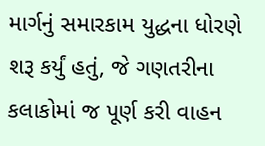માર્ગનું સમારકામ યુદ્ધના ધોરણે શરૂ કર્યું હતું, જે ગણતરીના કલાકોમાં જ પૂર્ણ કરી વાહન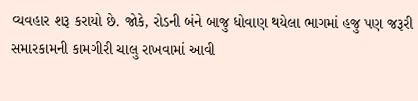વ્યવહાર શરૂ કરાયો છે. જોકે, રોડની બંને બાજુ ધોવાણ થયેલા ભાગમાં હજુ પણ જરૂરી સમારકામની કામગીરી ચાલુ રાખવામાં આવી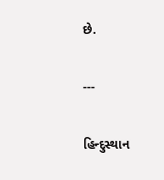છે.

---

હિન્દુસ્થાન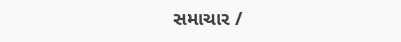સમાચાર /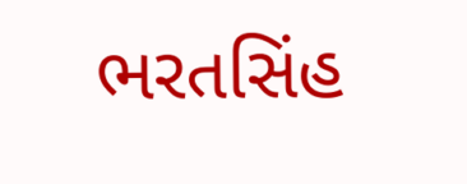ભરતસિંહ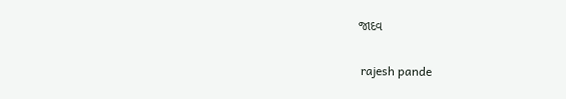જાદવ


 rajesh pande